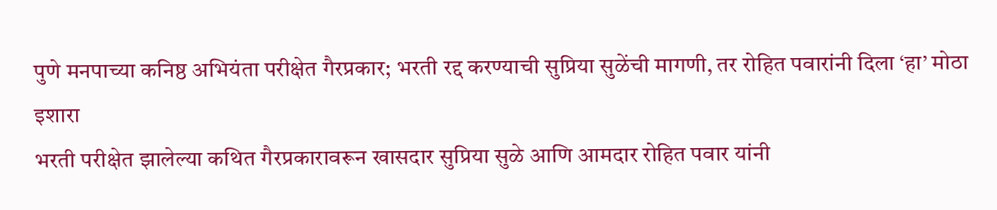पुणे मनपाच्या कनिष्ठ अभियंता परीक्षेत गैरप्रकार; भरती रद्द करण्याची सुप्रिया सुळेंची मागणी, तर रोहित पवारांनी दिला ‘हा’ मोठा इशारा
भरती परीक्षेत झालेल्या कथित गैरप्रकारावरून खासदार सुप्रिया सुळे आणि आमदार रोहित पवार यांनी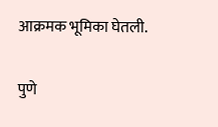आक्रमक भूमिका घेतली.

पुणे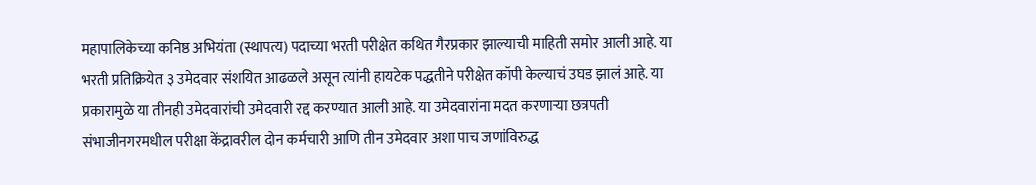महापालिकेच्या कनिष्ठ अभियंता (स्थापत्य) पदाच्या भरती परीक्षेत कथित गैरप्रकार झाल्याची माहिती समोर आली आहे. या भरती प्रतिक्रियेत ३ उमेदवार संशयित आढळले असून त्यांनी हायटेक पद्धतीने परीक्षेत कॉपी केल्याचं उघड झालं आहे. या प्रकारामुळे या तीनही उमेदवारांची उमेदवारी रद्द करण्यात आली आहे. या उमेदवारांना मदत करणाऱ्या छत्रपती संभाजीनगरमधील परीक्षा केंद्रावरील दोन कर्मचारी आणि तीन उमेदवार अशा पाच जणांविरुद्ध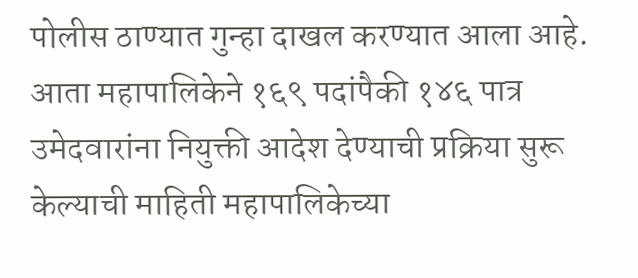पोलीस ठाण्यात गुन्हा दाखल करण्यात आला आहे.
आता महापालिकेने १६९ पदांपैकी १४६ पात्र उमेदवारांना नियुक्ती आदेश देण्याची प्रक्रिया सुरू केल्याची माहिती महापालिकेच्या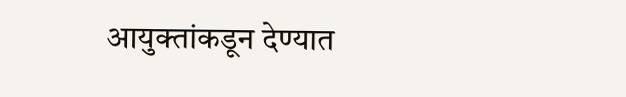आयुक्तांकडून देण्यात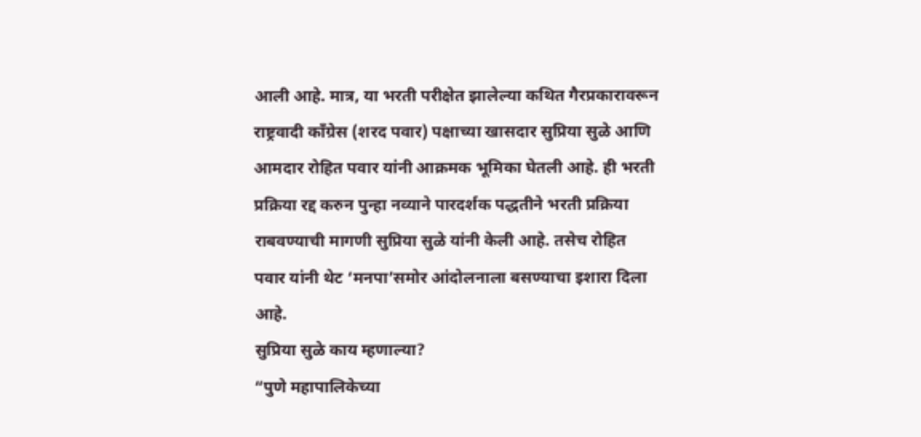आली आहे. मात्र, या भरती परीक्षेत झालेल्या कथित गैरप्रकारावरून राष्ट्रवादी काँग्रेस (शरद पवार) पक्षाच्या खासदार सुप्रिया सुळे आणि आमदार रोहित पवार यांनी आक्रमक भूमिका घेतली आहे. ही भरती प्रक्रिया रद्द करुन पुन्हा नव्याने पारदर्शक पद्धतीने भरती प्रक्रिया राबवण्याची मागणी सुप्रिया सुळे यांनी केली आहे. तसेच रोहित पवार यांनी थेट ‘मनपा’समोर आंदोलनाला बसण्याचा इशारा दिला आहे.
सुप्रिया सुळे काय म्हणाल्या?
“पुणे महापालिकेच्या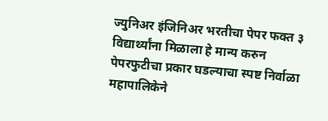ज्युनिअर इंजिनिअर भरतीचा पेपर फक्त ३ विद्यार्थ्यांना मिळाला हे मान्य करुन पेपरफुटीचा प्रकार घडल्याचा स्पष्ट निर्वाळा महापालिकेने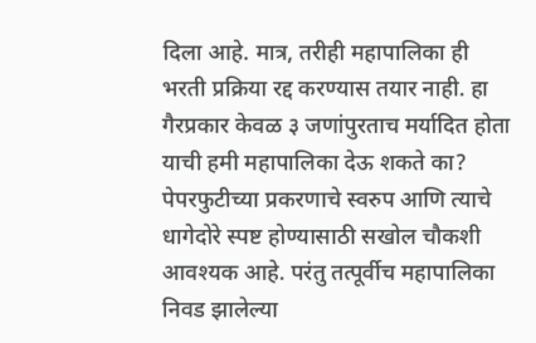दिला आहे. मात्र, तरीही महापालिका ही भरती प्रक्रिया रद्द करण्यास तयार नाही. हा गैरप्रकार केवळ ३ जणांपुरताच मर्यादित होता याची हमी महापालिका देऊ शकते का? पेपरफुटीच्या प्रकरणाचे स्वरुप आणि त्याचे धागेदोरे स्पष्ट होण्यासाठी सखोल चौकशी आवश्यक आहे. परंतु तत्पूर्वीच महापालिका निवड झालेल्या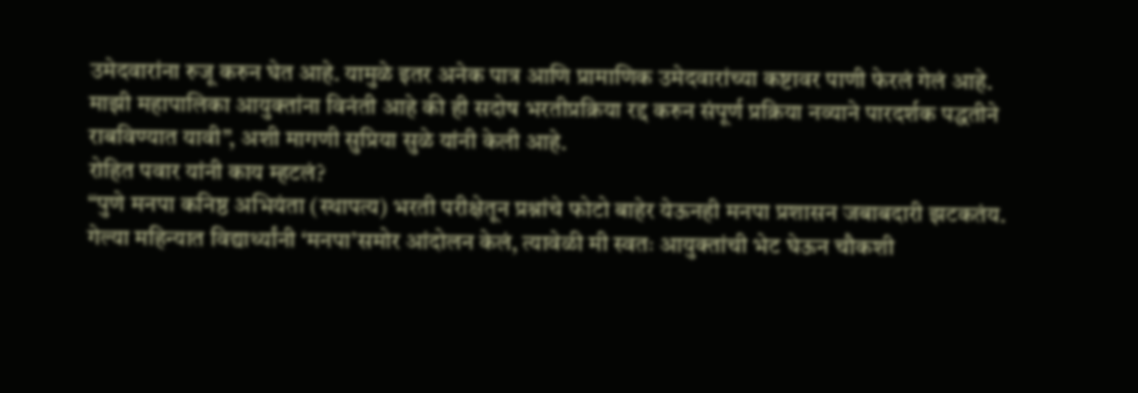उमेदवारांना रुजू करुन घेत आहे. यामुळे इतर अनेक पात्र आणि प्रामाणिक उमेदवारांच्या कष्टावर पाणी फेरलं गेलं आहे. माझी महापालिका आयुक्तांना विनंती आहे की ही सदोष भरतीप्रक्रिया रद्द करुन संपूर्ण प्रक्रिया नव्याने पारदर्शक पद्धतीने राबविण्यात यावी”, अशी मागणी सुप्रिया सुळे यांनी केली आहे.
रोहित पवार यांनी काय म्हटलं?
“पुणे मनपा कनिष्ठ अभियंता (स्थापत्य) भरती परीक्षेतून प्रश्नांचे फोटो बाहेर येऊनही मनपा प्रशासन जबाबदारी झटकतंय. गेल्या महिन्यात विद्यार्थ्यांनी ‘मनपा’समोर आंदोलन केलं, त्यावेळी मी स्वतः आयुक्तांची भेट घेऊन चौकशी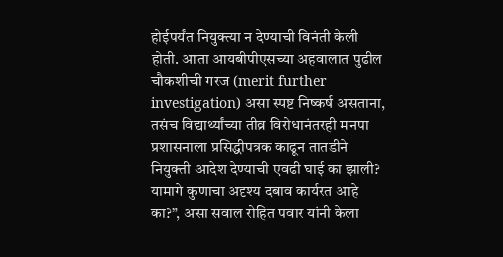होईपर्यंत नियुक्त्या न देण्याची विनंती केली होती. आता आयबीपीएसच्या अहवालात पुढील चौकशीची गरज (merit further investigation) असा स्पष्ट निष्कर्ष असताना, तसंच विद्यार्थ्यांच्या तीव्र विरोधानंतरही मनपा प्रशासनाला प्रसिद्धीपत्रक काढून तातडीने नियुक्ती आदेश देण्याची एवढी घाई का झाली? यामागे कुणाचा अदृश्य दबाव कार्यरत आहे का?”, असा सवाल रोहित पवार यांनी केला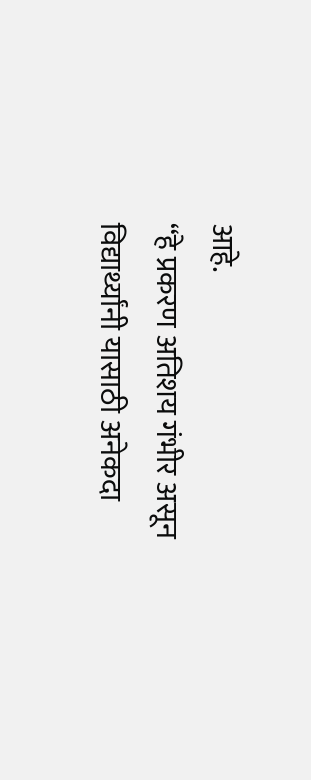आहे.
“हे प्रकरण अतिशय गंभीर असून विद्यार्थ्यांनी यासाठी अनेकदा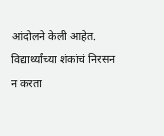आंदोलने केली आहेत. विद्यार्थ्यांच्या शंकांचं निरसन न करता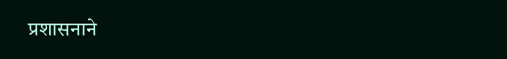प्रशासनाने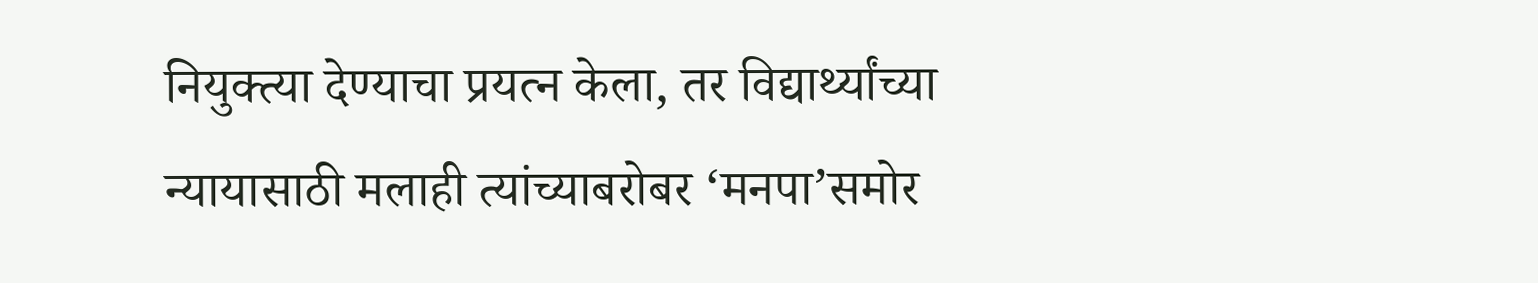नियुक्त्या देण्याचा प्रयत्न केला, तर विद्यार्थ्यांच्या न्यायासाठी मलाही त्यांच्याबरोबर ‘मनपा’समोर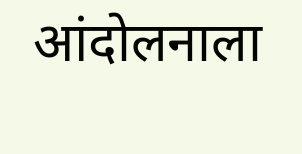आंदोलनाला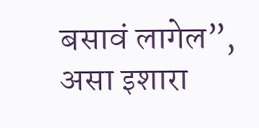बसावं लागेल”, असा इशारा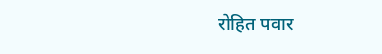रोहित पवार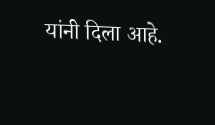यांनी दिला आहे.